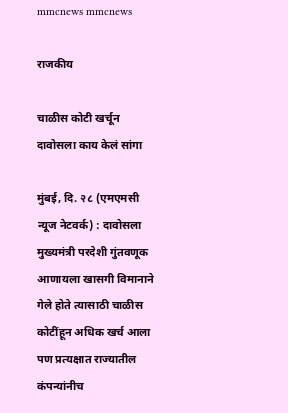mmcnews mmcnews

राजकीय

चाळीस कोटी खर्चून दावोसला काय केलं सांगा

मुंबई, दि. २८ (एमएमसी न्यूज नेटवर्क) : दावोसला मुख्यमंत्री परदेशी गुंतवणूक आणायला खासगी विमानाने गेले होते त्यासाठी चाळीस कोटींहून अधिक खर्च आला पण प्रत्यक्षात राज्यातील कंपन्यांनीच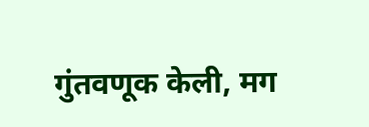गुंतवणूक केली, मग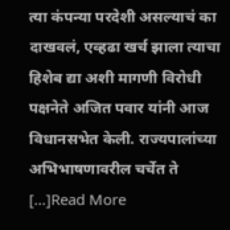त्या कंपन्या परदेशी असल्याचं का दाखवलं, एव्हढा खर्च झाला त्याचा हिशेब द्या अशी मागणी विरोधी पक्षनेते अजित पवार यांनी आज विधानसभेत केली. राज्यपालांच्या अभिभाषणावरील चर्चेत ते […]Read More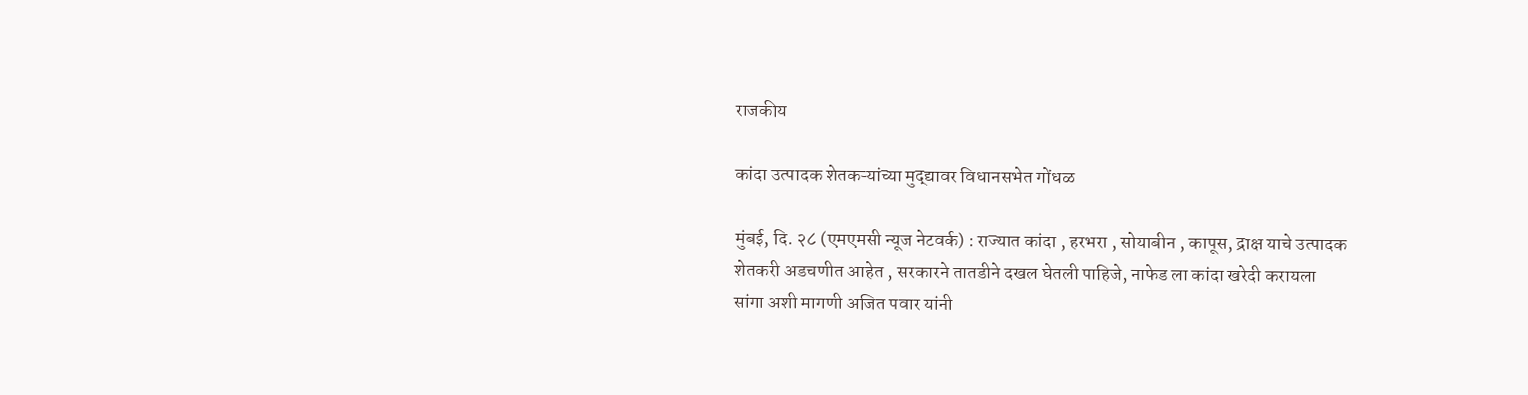राजकीय

कांदा उत्पादक शेतकऱ्यांच्या मुद्द्यावर विधानसभेत गोंधळ

मुंबई, दि. २८ (एमएमसी न्यूज नेटवर्क) : राज्यात कांदा , हरभरा , सोयाबीन , कापूस, द्राक्ष याचे उत्पादक शेतकरी अडचणीत आहेत , सरकारने तातडीने दखल घेतली पाहिजे, नाफेड ला कांदा खरेदी करायला सांगा अशी मागणी अजित पवार यांनी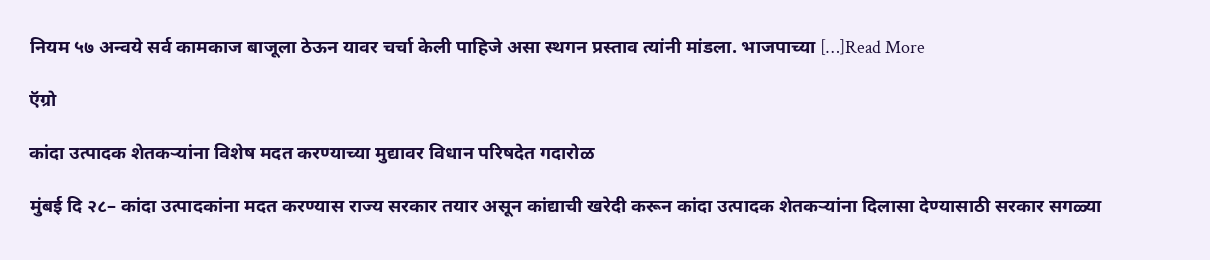नियम ५७ अन्वये सर्व कामकाज बाजूला ठेऊन यावर चर्चा केली पाहिजे असा स्थगन प्रस्ताव त्यांनी मांडला. भाजपाच्या […]Read More

ऍग्रो

कांदा उत्पादक शेतकऱ्यांना विशेष मदत करण्याच्या मुद्यावर विधान परिषदेत गदारोळ

मुंबई दि २८– कांदा उत्पादकांना मदत करण्यास राज्य सरकार तयार असून कांद्याची खरेदी करून कांदा उत्पादक शेतकऱ्यांना दिलासा देण्यासाठी सरकार सगळ्या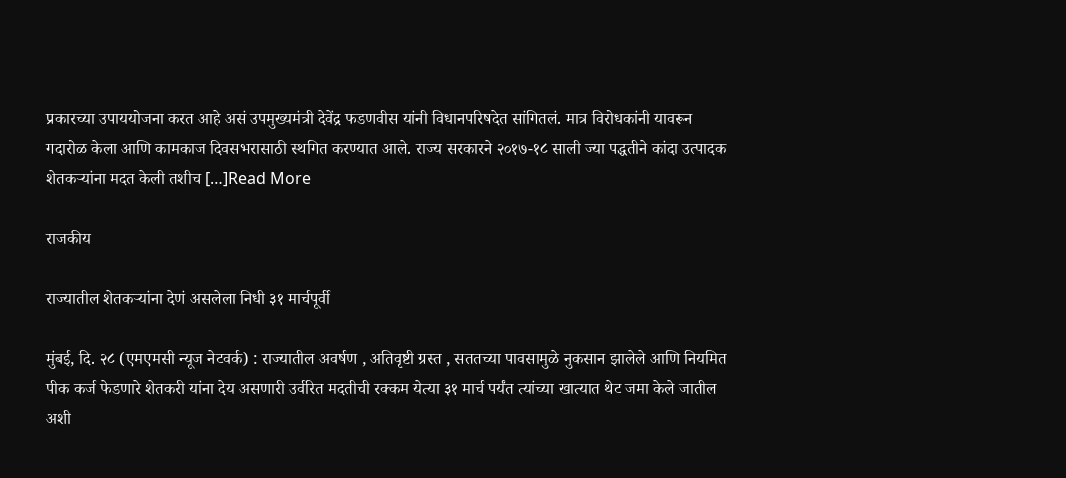प्रकारच्या उपाययोजना करत आहे असं उपमुख्यमंत्री देवेंद्र फडणवीस यांनी विधानपरिषदेत सांगितलं. मात्र विरोधकांनी यावरून गदारोळ केला आणि कामकाज दिवसभरासाठी स्थगित करण्यात आले. राज्य सरकारने २०१७-१८ साली ज्या पद्धतीने कांदा उत्पादक शेतकऱ्यांना मदत केली तशीच […]Read More

राजकीय

राज्यातील शेतकऱ्यांना देणं असलेला निधी ३१ मार्चपूर्वी

मुंबई, दि. २८ (एमएमसी न्यूज नेटवर्क) : राज्यातील अवर्षण , अतिवृष्टी ग्रस्त , सततच्या पावसामुळे नुकसान झालेले आणि नियमित पीक कर्ज फेडणारे शेतकरी यांना देय असणारी उर्वरित मदतीची रक्कम येत्या ३१ मार्च पर्यंत त्यांच्या खात्यात थेट जमा केले जातील अशी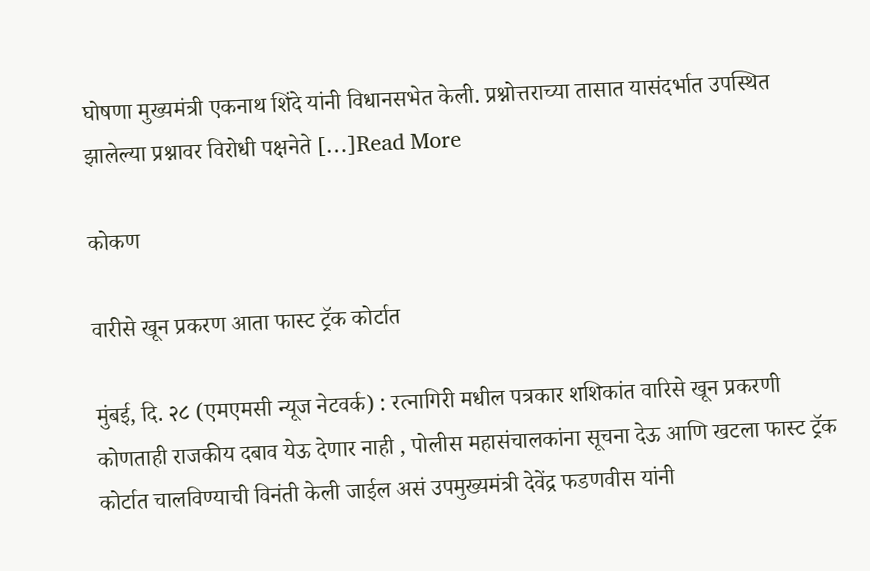घोषणा मुख्यमंत्री एकनाथ शिंदे यांनी विधानसभेत केली. प्रश्नोत्तराच्या तासात यासंदर्भात उपस्थित झालेल्या प्रश्नावर विरोधी पक्षनेते […]Read More

कोकण

वारीसे खून प्रकरण आता फास्ट ट्रॅक कोर्टात

मुंबई, दि. २८ (एमएमसी न्यूज नेटवर्क) : रत्नागिरी मधील पत्रकार शशिकांत वारिसे खून प्रकरणी कोणताही राजकीय दबाव येऊ देणार नाही , पोलीस महासंचालकांना सूचना देऊ आणि खटला फास्ट ट्रॅक कोर्टात चालविण्याची विनंती केली जाईल असं उपमुख्यमंत्री देवेंद्र फडणवीस यांनी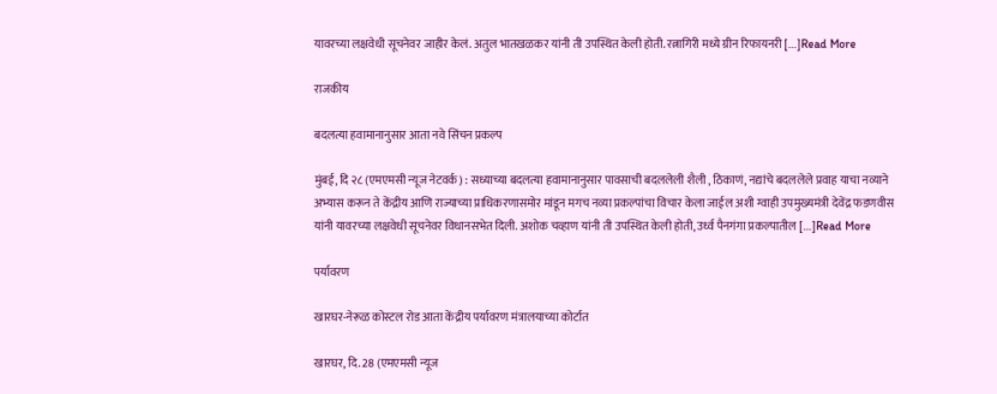यावरच्या लक्षवेधी सूचनेवर जाहीर केलं. अतुल भातखळकर यांनी ती उपस्थित केली होती. रत्नागिरी मध्ये ग्रीन रिफायनरी […]Read More

राजकीय

बदलत्या हवामानानुसार आता नवे सिंचन प्रकल्प

मुंबई, दि २८ (एमएमसी न्यूज नेटवर्क) : सध्याच्या बदलत्या हवामानानुसार पावसाची बदललेली शैली , ठिकाणं, नद्यांचे बदललेले प्रवाह याचा नव्याने अभ्यास करून ते केंद्रीय आणि राज्याच्या प्राधिकरणासमोर मांडून मगच नव्या प्रकल्पांचा विचार केला जाईल अशी ग्वाही उपमुख्यमंत्री देवेंद्र फडणवीस यांनी यावरच्या लक्षवेधी सूचनेवर विधानसभेत दिली. अशोक चव्हाण यांनी ती उपस्थित केली होती, उर्ध्व पैनगंगा प्रकल्पातील […]Read More

पर्यावरण

खारघर-नेरूळ कोस्टल रोड आता केंद्रीय पर्यावरण मंत्रालयाच्या कोर्टात

खारघर, दि. 28 (एमएमसी न्यूज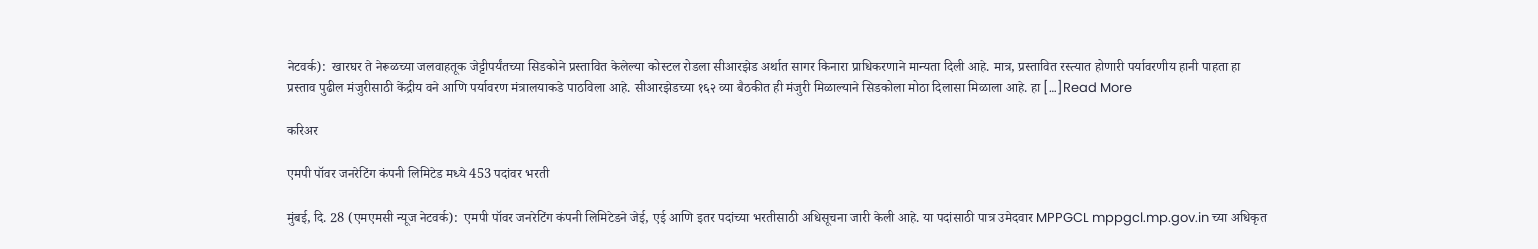नेटवर्क):  खारघर ते नेरूळच्या जलवाहतूक जेट्टीपर्यंतच्या सिडकोने प्रस्तावित केलेल्या कोस्टल रोडला सीआरझेड अर्थात सागर किनारा प्राधिकरणाने मान्यता दिली आहे. मात्र, प्रस्तावित रस्त्यात होणारी पर्यावरणीय हानी पाहता हा प्रस्ताव पुढील मंजुरीसाठी केंद्रीय वने आणि पर्यावरण मंत्रालयाकडे पाठविला आहे. सीआरझेडच्या १६२ व्या बैठकीत ही मंजुरी मिळाल्याने सिडकोला मोठा दिलासा मिळाला आहे. हा […]Read More

करिअर

एमपी पॉवर जनरेटिंग कंपनी लिमिटेड मध्ये 453 पदांवर भरती

मुंबई, दि. 28 (एमएमसी न्यूज नेटवर्क):  एमपी पॉवर जनरेटिंग कंपनी लिमिटेडने जेई, एई आणि इतर पदांच्या भरतीसाठी अधिसूचना जारी केली आहे. या पदांसाठी पात्र उमेदवार MPPGCL mppgcl.mp.gov.in च्या अधिकृत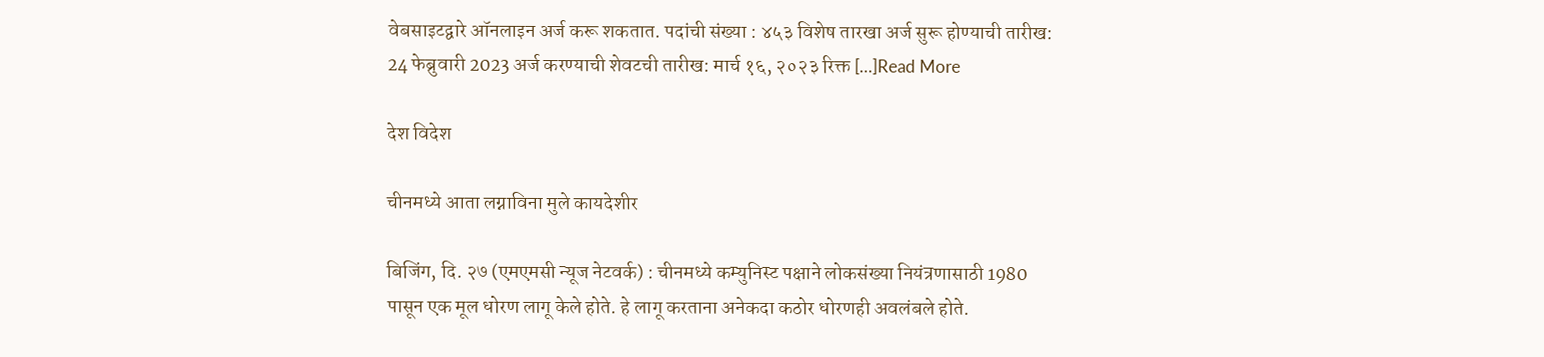वेबसाइटद्वारे ऑनलाइन अर्ज करू शकतात. पदांची संख्या : ४५३ विशेष तारखा अर्ज सुरू होण्याची तारीख: 24 फेब्रुवारी 2023 अर्ज करण्याची शेवटची तारीख: मार्च १६, २०२३ रिक्त […]Read More

देश विदेश

चीनमध्ये आता लग्नाविना मुले कायदेशीर

बिजिंग, दि. २७ (एमएमसी न्यूज नेटवर्क) : चीनमध्ये कम्युनिस्ट पक्षाने लोकसंख्या नियंत्रणासाठी 1980 पासून एक मूल धोरण लागू केले होते. हे लागू करताना अनेकदा कठोर धोरणही अवलंबले होते.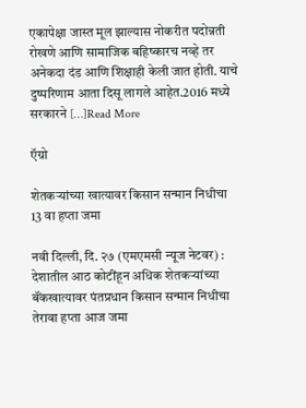एकापेक्षा जास्त मूल झाल्यास नोकरीत पदोन्नती रोखणे आणि सामाजिक बहिष्कारच नव्हे तर अनेकदा दंड आणि शिक्षाही केली जात होती. याचे दुष्परिणाम आता दिसू लागले आहेत.2016 मध्ये सरकारने […]Read More

ऍग्रो

शेतकऱ्यांच्या खात्यावर किसान सन्मान निधीचा 13 वा हप्ता जमा

नवी दिल्ली, दि. २७ (एमएमसी न्यूज नेटवर) : देशातील आठ कोटींहून अधिक शेतकऱ्यांच्या बॅंकखात्यावर पंतप्रधान किसान सन्मान निधीचा तेरावा हप्ता आज जमा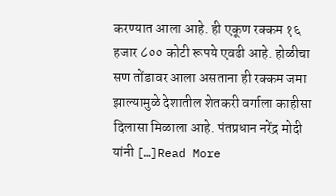करण्यात आला आहे. ही एकूण रक्कम १६ हजार ८०० कोटी रूपये एवढी आहे. होळीचा सण तोंडावर आला असताना ही रक्कम जमा झाल्यामुळे देशातील शेतकरी वर्गाला काहीसा दिलासा मिळाला आहे. पंतप्रधान नरेंद्र मोदी यांनी […]Read More